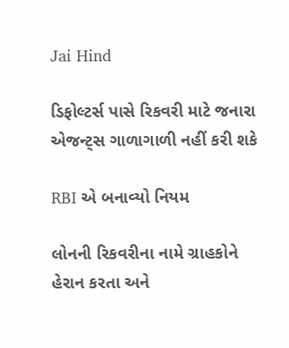Jai Hind

ડિફોલ્ટર્સ પાસે રિકવરી માટે જનારા એજન્ટ્સ ગાળાગાળી નહીં કરી શકે

RBI એ બનાવ્યો નિયમ

લોનની રિકવરીના નામે ગ્રાહકોને હેરાન કરતા અને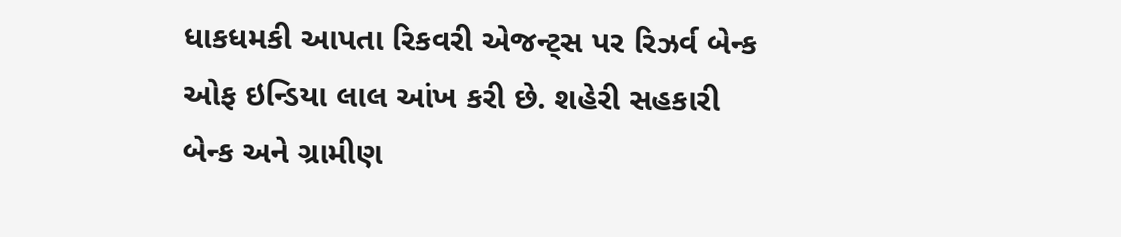ધાકધમકી આપતા રિકવરી એજન્ટ્સ પર રિઝર્વ બેન્ક ઓફ ઇન્ડિયા લાલ આંખ કરી છે. શહેરી સહકારી બેન્ક અને ગ્રામીણ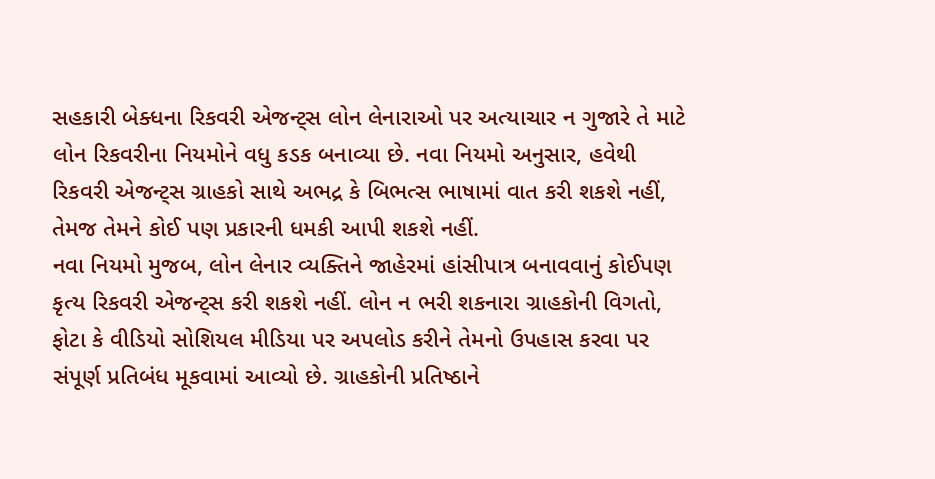સહકારી બેક્ધના રિકવરી એજન્ટ્સ લોન લેનારાઓ પર અત્યાચાર ન ગુજારે તે માટે લોન રિકવરીના નિયમોને વધુ કડક બનાવ્યા છે. નવા નિયમો અનુસાર, હવેથી રિકવરી એજન્ટ્સ ગ્રાહકો સાથે અભદ્ર કે બિભત્સ ભાષામાં વાત કરી શકશે નહીં, તેમજ તેમને કોઈ પણ પ્રકારની ધમકી આપી શકશે નહીં.
નવા નિયમો મુજબ, લોન લેનાર વ્યક્તિને જાહેરમાં હાંસીપાત્ર બનાવવાનું કોઈપણ કૃત્ય રિકવરી એજન્ટ્સ કરી શકશે નહીં. લોન ન ભરી શકનારા ગ્રાહકોની વિગતો, ફોટા કે વીડિયો સોશિયલ મીડિયા પર અપલોડ કરીને તેમનો ઉપહાસ કરવા પર સંપૂર્ણ પ્રતિબંધ મૂકવામાં આવ્યો છે. ગ્રાહકોની પ્રતિષ્ઠાને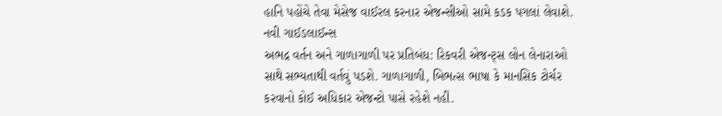હાનિ પહોંચે તેવા મેસેજ વાઈરલ કરનાર એજન્સીઓ સામે કડક પગલાં લેવાશે.
નવી ગાઈડલાઈન્સ
અભદ્ર વર્તન અને ગાળાગાળી પર પ્રતિબંધ: રિકવરી એજન્ટ્સ લોન લેનારાઓ સાથે સભ્યતાથી વર્તવું પડશે. ગાળાગાળી, બિભત્સ ભાષા કે માનસિક ટોર્ચર કરવાનો કોઈ અધિકાર એજન્ટો પાસે રહેશે નહીં.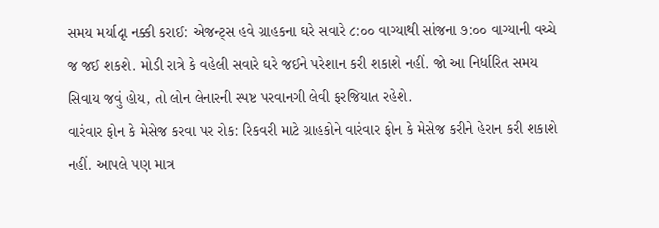સમય મર્યાદૃા નક્કી કરાઈ: એજન્ટ્સ હવે ગ્રાહકના ઘરે સવારે ૮:૦૦ વાગ્યાથી સાંજના ૭:૦૦ વાગ્યાની વચ્ચે જ જઈ શકશે. મોડી રાત્રે કે વહેલી સવારે ઘરે જઈને પરેશાન કરી શકાશે નહીં. જો આ નિર્ધારિત સમય સિવાય જવું હોય, તો લોન લેનારની સ્પષ્ટ પરવાનગી લેવી ફરજિયાત રહેશે.
વારંવાર ફોન કે મેસેજ કરવા પર રોક: રિકવરી માટે ગ્રાહકોને વારંવાર ફોન કે મેસેજ કરીને હેરાન કરી શકાશે નહીં. આપલે પણ માત્ર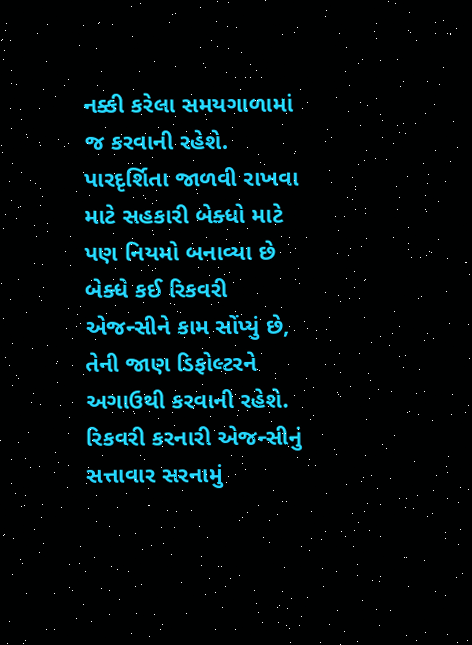નક્કી કરેલા સમયગાળામાં જ કરવાની રહેશે.
પારદૃર્શિતા જાળવી રાખવા માટે સહકારી બેક્ધો માટે પણ નિયમો બનાવ્યા છે
બેક્ધે કઈ રિકવરી એજન્સીને કામ સોંપ્યું છે, તેની જાણ ડિફોલ્ટરને અગાઉથી કરવાની રહેશે.
રિકવરી કરનારી એજન્સીનું સત્તાવાર સરનામું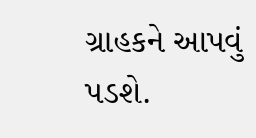ગ્રાહકને આપવું પડશે.